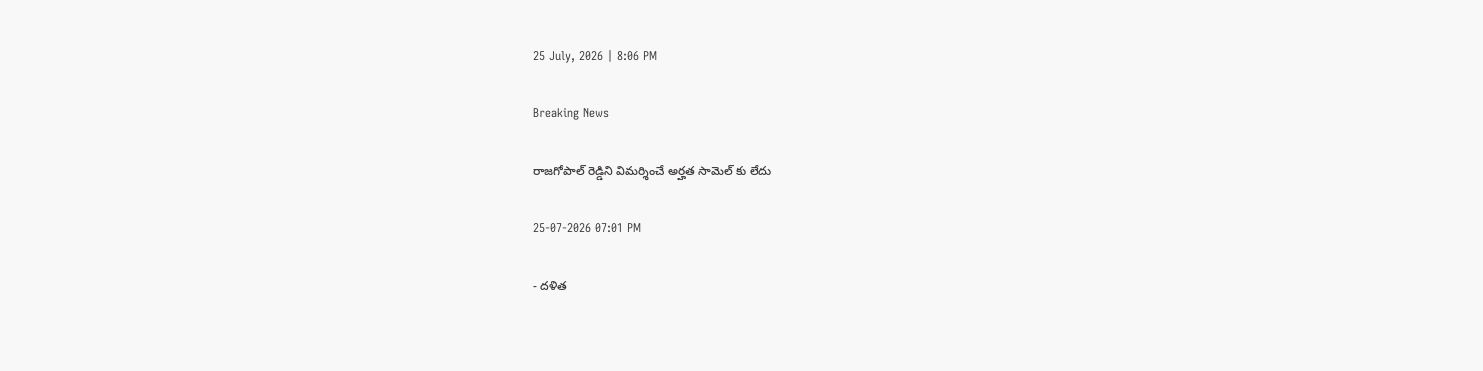25 July, 2026 | 8:06 PM

Breaking News

రాజగోపాల్ రెడ్డిని విమర్శించే అర్హత సామెల్ కు లేదు

25-07-2026 07:01 PM

- దళిత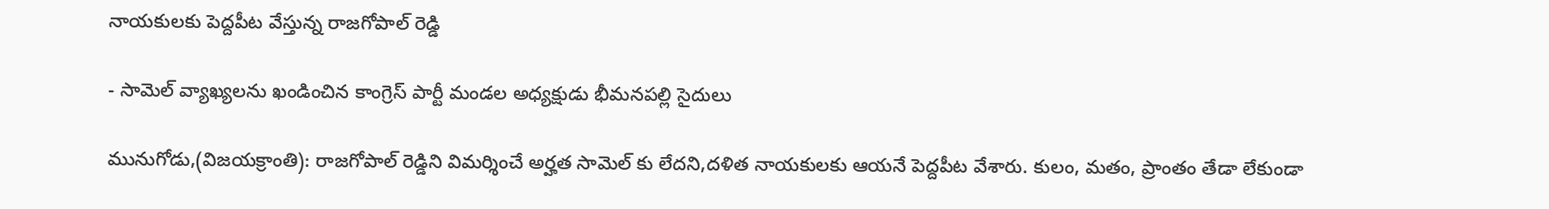నాయకులకు పెద్దపీట వేస్తున్న రాజగోపాల్ రెడ్డి

- సామెల్ వ్యాఖ్యలను ఖండించిన కాంగ్రెస్ పార్టీ మండల అధ్యక్షుడు భీమనపల్లి సైదులు

మునుగోడు,(విజయక్రాంతి): రాజగోపాల్ రెడ్డిని విమర్శించే అర్హత సామెల్ కు లేదని,దళిత నాయకులకు ఆయనే పెద్దపీట వేశారు. కులం, మతం, ప్రాంతం తేడా లేకుండా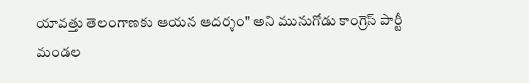యావత్తు తెలంగాణకు ఆయన ఆదర్శం" అని మునుగోడు కాంగ్రెస్ పార్టీ మండల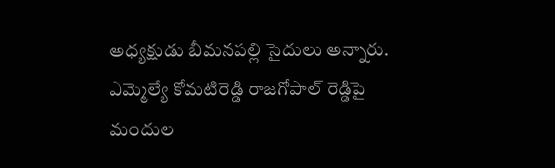అధ్యక్షుడు బీమనపల్లి సైదులు అన్నారు. ఎమ్మెల్యే కోమటిరెడ్డి రాజగోపాల్ రెడ్డిపై మందుల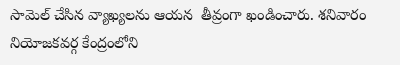సామెల్ చేసిన వ్యాఖ్యలను ఆయన  తీవ్రంగా ఖండించారు. శనివారం నియోజకవర్గ కేంద్రంలోని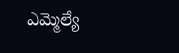ఎమ్మెల్యే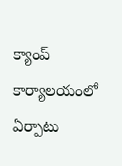క్యాంప్ కార్యాలయంలో ఏర్పాటు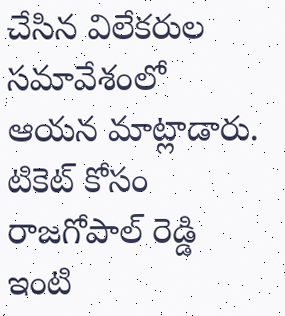చేసిన విలేకరుల సమావేశంలో ఆయన మాట్లాడారు. టికెట్ కోసం రాజగోపాల్ రెడ్డి ఇంటి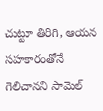చుట్టూ తిరిగి, ఆయన సహకారంతోనే గెలిచానని సామెల్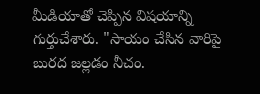మీడియాతో చెప్పిన విషయాన్ని గుర్తుచేశారు. "సాయం చేసిన వారిపై బురద జల్లడం నీచం.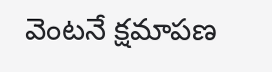వెంటనే క్షమాపణ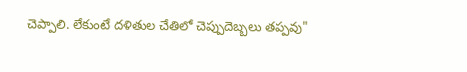చెప్పాలి. లేకుంటే దళితుల చేతిలో చెప్పుదెబ్బలు తప్పవు"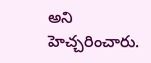అని హెచ్చరించారు.